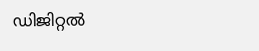ഡിജിറ്റൽ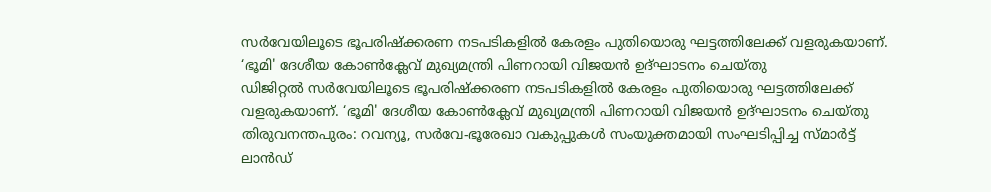സർവേയിലൂടെ ഭൂപരിഷ്ക്കരണ നടപടികളിൽ കേരളം പുതിയൊരു ഘട്ടത്തിലേക്ക് വളരുകയാണ്. ‘ഭൂമി' ദേശീയ കോൺക്ലേവ് മുഖ്യമന്ത്രി പിണറായി വിജയൻ ഉദ്ഘാടനം ചെയ്തു
ഡിജിറ്റൽ സർവേയിലൂടെ ഭൂപരിഷ്ക്കരണ നടപടികളിൽ കേരളം പുതിയൊരു ഘട്ടത്തിലേക്ക് വളരുകയാണ്. ‘ഭൂമി' ദേശീയ കോൺക്ലേവ് മുഖ്യമന്ത്രി പിണറായി വിജയൻ ഉദ്ഘാടനം ചെയ്തു
തിരുവനന്തപുരം: റവന്യൂ, സർവേ-ഭൂരേഖാ വകുപ്പുകൾ സംയുക്തമായി സംഘടിപ്പിച്ച സ്മാർട്ട് ലാൻഡ്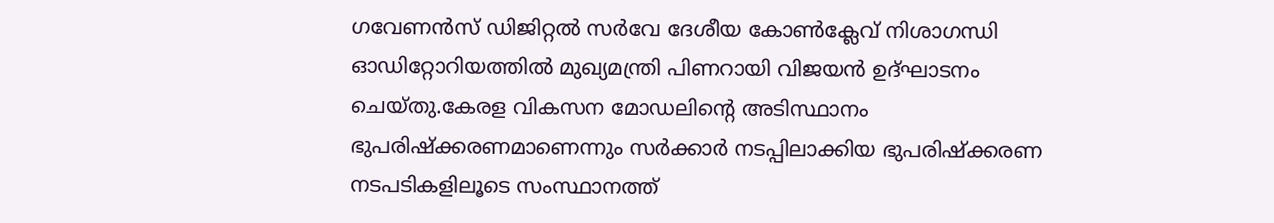ഗവേണൻസ് ഡിജിറ്റൽ സർവേ ദേശീയ കോൺക്ലേവ് നിശാഗന്ധി ഓഡിറ്റോറിയത്തിൽ മുഖ്യമന്ത്രി പിണറായി വിജയൻ ഉദ്ഘാടനം ചെയ്തു.കേരള വികസന മോഡലിന്റെ അടിസ്ഥാനം ഭുപരിഷ്ക്കരണമാണെന്നും സർക്കാർ നടപ്പിലാക്കിയ ഭുപരിഷ്ക്കരണ നടപടികളിലൂടെ സംസ്ഥാനത്ത്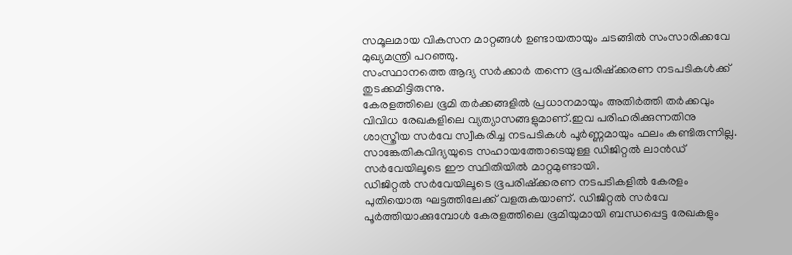സമൂലമായ വികസന മാറ്റങ്ങൾ ഉണ്ടായതായും ചടങ്ങിൽ സംസാരിക്കവേ മുഖ്യമന്ത്രി പറഞ്ഞു.
സംസ്ഥാനത്തെ ആദ്യ സർക്കാർ തന്നെ ഭൂപരിഷ്ക്കരണ നടപടികൾക്ക് തുടക്കമിട്ടിരുന്നു.
കേരളത്തിലെ ഭൂമി തർക്കങ്ങളിൽ പ്രധാനമായും അതിർത്തി തർക്കവും വിവിധ രേഖകളിലെ വ്യത്യാസങ്ങളുമാണ്.ഇവ പരിഹരിക്കുന്നതിനു ശാസ്ത്രീയ സർവേ സ്വീകരിച്ച നടപടികൾ പൂർണ്ണമായും ഫലം കണ്ടിരുന്നില്ല. സാങ്കേതികവിദ്യയുടെ സഹായത്തോടെയുള്ള ഡിജിറ്റൽ ലാൻഡ് സർവേയിലൂടെ ഈ സ്ഥിതിയിൽ മാറ്റമുണ്ടായി.
ഡിജിറ്റൽ സർവേയിലൂടെ ഭൂപരിഷ്ക്കരണ നടപടികളിൽ കേരളം പുതിയൊരു ഘട്ടത്തിലേക്ക് വളരുകയാണ്. ഡിജിറ്റൽ സർവേ പൂർത്തിയാക്കുമ്പോൾ കേരളത്തിലെ ഭൂമിയുമായി ബന്ധപ്പെട്ട രേഖകളും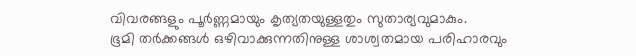വിവരങ്ങളും പൂർണ്ണമായും കൃത്യതയുള്ളതും സുതാര്യവുമാകും.
ഭൂമി തർക്കങ്ങൾ ഒഴിവാക്കുന്നതിനുള്ള ശാശ്വതമായ പരിഹാരവും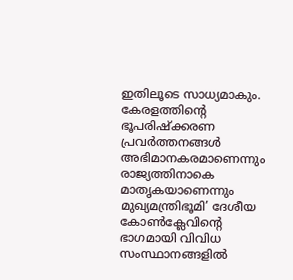ഇതിലൂടെ സാധ്യമാകും. കേരളത്തിന്റെ ഭൂപരിഷ്ക്കരണ പ്രവർത്തനങ്ങൾ അഭിമാനകരമാണെന്നും രാജ്യത്തിനാകെ മാതൃകയാണെന്നും മുഖ്യമന്ത്രിഭൂമി’ ദേശീയ കോൺക്ലേവിന്റെ ഭാഗമായി വിവിധ സംസ്ഥാനങ്ങളിൽ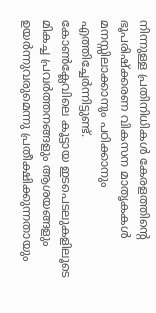നിന്നുള്ള പ്രതിനിധികൾ കേരളത്തിന്റെ ഭൂപരിഷ്ക്കരണ വികസന മാതൃകകൾ മനസ്സിലാക്കാനും പഠിക്കാനും എത്തിച്ചേർന്നിട്ടുണ്ട്.
കോൺക്ലേവിലെ കൂട്ടായ ഇടപെടലുകളിലൂടെ മികച്ച പ്രവർത്തനങ്ങളും ആശയങ്ങളും ഉയർന്നുവരുമെന്നു പ്രതീക്ഷിക്കുന്നതായും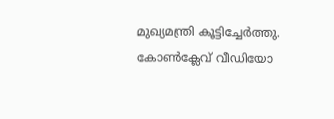മുഖ്യമന്ത്രി കൂട്ടിച്ചേർത്തു. കോൺക്ലേവ് വീഡിയോ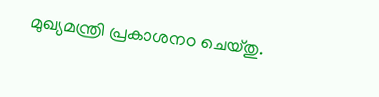മുഖ്യമന്ത്രി പ്രകാശനo ചെയ്തു.